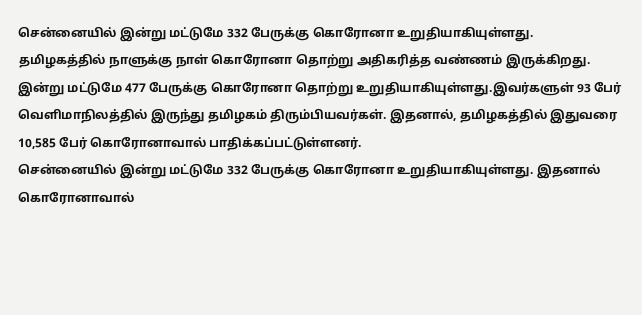சென்னையில் இன்று மட்டுமே 332 பேருக்கு கொரோனா உறுதியாகியுள்ளது.
தமிழகத்தில் நாளுக்கு நாள் கொரோனா தொற்று அதிகரித்த வண்ணம் இருக்கிறது. இன்று மட்டுமே 477 பேருக்கு கொரோனா தொற்று உறுதியாகியுள்ளது.இவர்களுள் 93 பேர் வெளிமாநிலத்தில் இருந்து தமிழகம் திரும்பியவர்கள். இதனால், தமிழகத்தில் இதுவரை 10,585 பேர் கொரோனாவால் பாதிக்கப்பட்டுள்ளனர்.
சென்னையில் இன்று மட்டுமே 332 பேருக்கு கொரோனா உறுதியாகியுள்ளது. இதனால் கொரோனாவால்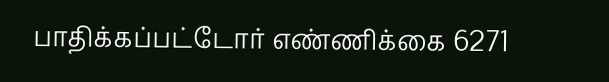பாதிக்கப்பட்டோர் எண்ணிக்கை 6271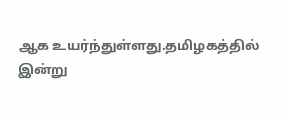ஆக உயர்ந்துள்ளது.தமிழகத்தில் இன்று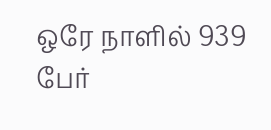ஒரே நாளில் 939 பேர்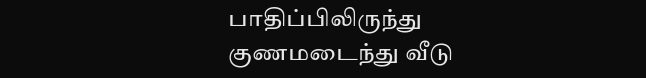பாதிப்பிலிருந்து குணமடைந்து வீடு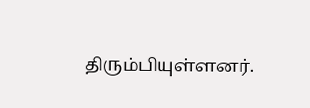திரும்பியுள்ளனர்.